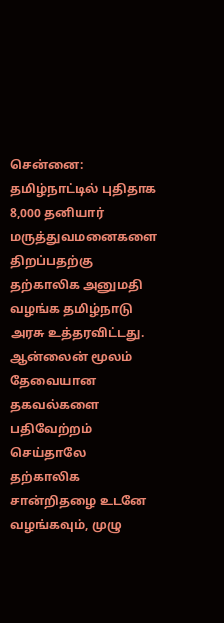சென்னை: தமிழ்நாட்டில் புதிதாக 8,000 தனியார் மருத்துவமனைகளை திறப்பதற்கு தற்காலிக அனுமதி வழங்க தமிழ்நாடு அரசு உத்தரவிட்டது. ஆன்லைன் மூலம் தேவையான தகவல்களை பதிவேற்றம் செய்தாலே தற்காலிக சான்றிதழை உடனே வழங்கவும், முழு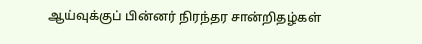ஆய்வுக்குப் பின்னர் நிரந்தர சான்றிதழ்கள்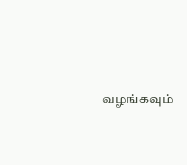வழங்கவும்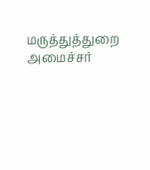மருத்துத்துறை அமைச்சர்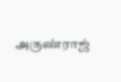அருண்ராஜ்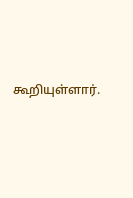கூறியுள்ளார்.